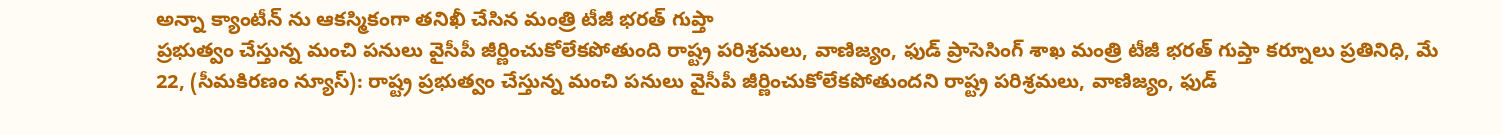అన్నా క్యాంటీన్ ను ఆకస్మికంగా తనిఖీ చేసిన మంత్రి టీజీ భరత్ గుప్తా
ప్రభుత్వం చేస్తున్న మంచి పనులు వైసీపీ జీర్ణించుకోలేకపోతుంది రాష్ట్ర పరిశ్రమలు, వాణిజ్యం, ఫుడ్ ప్రాసెసింగ్ శాఖ మంత్రి టీజీ భరత్ గుప్తా కర్నూలు ప్రతినిధి, మే 22, (సీమకిరణం న్యూస్): రాష్ట్ర ప్రభుత్వం చేస్తున్న మంచి పనులు వైసీపీ జీర్ణించుకోలేకపోతుందని రాష్ట్ర పరిశ్రమలు, వాణిజ్యం, ఫుడ్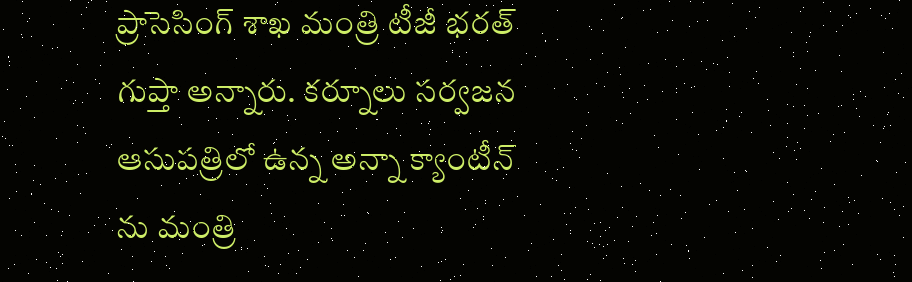ప్రాసెసింగ్ శాఖ మంత్రి టీజీ భరత్ గుప్తా అన్నారు. కర్నూలు సర్వజన ఆసుపత్రిలో ఉన్న అన్నా క్యాంటీన్ ను మంత్రి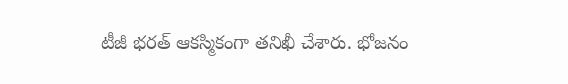టీజీ భరత్ ఆకస్మికంగా తనిఖీ చేశారు. భోజనం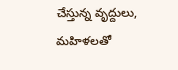చేస్తున్న వృద్దులు, మహిళలతో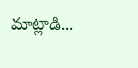మాట్లాడి...